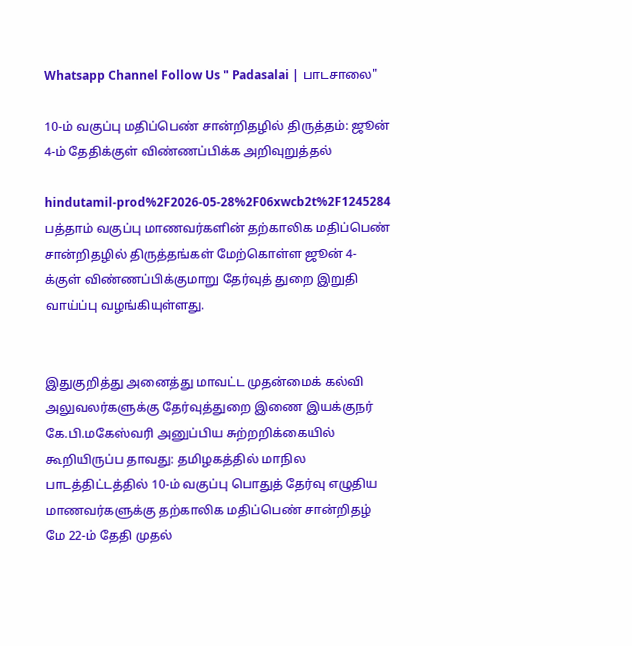Whatsapp Channel Follow Us " Padasalai | பாடசாலை"

10-ம் வகுப்பு மதிப்பெண் சான்றிதழில் திருத்தம்: ஜூன் 4-ம் தேதிக்குள் விண்ணப்பிக்க அறிவுறுத்தல்

hindutamil-prod%2F2026-05-28%2F06xwcb2t%2F1245284
பத்தாம் வகுப்பு மாணவர்களின் தற்காலிக மதிப்பெண் சான்றிதழில் திருத்தங்கள் மேற்கொள்ள ஜூன் 4-க்குள் விண்ணப்பிக்குமாறு தேர்வுத் துறை இறுதி வாய்ப்பு வழங்கியுள்ளது.


இதுகுறித்து அனைத்து மாவட்ட முதன்மைக் கல்வி அலுவலர்களுக்கு தேர்வுத்துறை இணை இயக்குநர் கே.பி.மகேஸ்வரி அனுப்பிய சுற்றறிக்கையில் கூறியிருப்ப தாவது: தமிழகத்தில் மாநில பாடத்திட்டத்தில் 10-ம் வகுப்பு பொதுத் தேர்வு எழுதிய மாணவர்களுக்கு தற்காலிக மதிப்பெண் சான்றிதழ் மே 22-ம் தேதி முதல்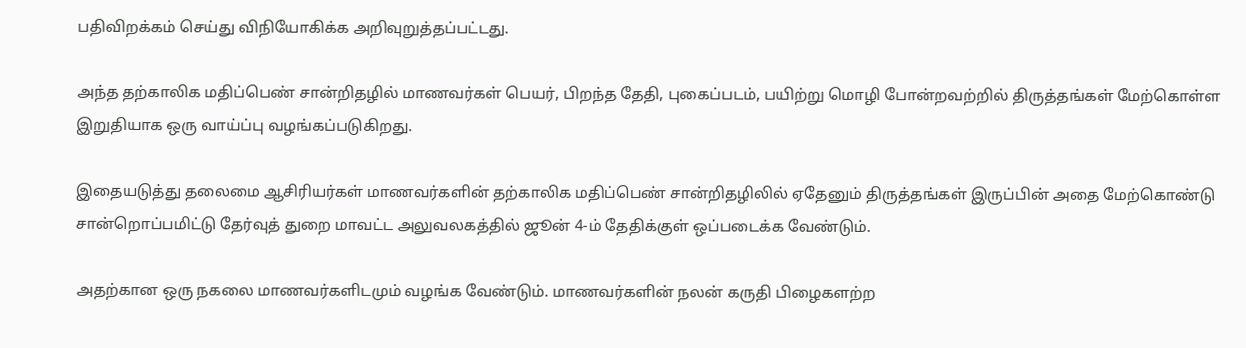பதிவிறக்கம் செய்து விநியோகிக்க அறிவுறுத்தப்பட்டது.

அந்த தற்காலிக மதிப்பெண் சான்றிதழில் மாணவர்கள் பெயர், பிறந்த தேதி, புகைப்படம், பயிற்று மொழி போன்றவற்றில் திருத்தங்கள் மேற்கொள்ள இறுதியாக ஒரு வாய்ப்பு வழங்கப்படுகிறது.

இதையடுத்து தலைமை ஆசிரியர்கள் மாணவர்களின் தற்காலிக மதிப்பெண் சான்றிதழிலில் ஏதேனும் திருத்தங்கள் இருப்பின் அதை மேற்கொண்டு சான்றொப்பமிட்டு தேர்வுத் துறை மாவட்ட அலுவலகத்தில் ஜூன் 4-ம் தேதிக்குள் ஒப்படைக்க வேண்டும்.

அதற்கான ஒரு நகலை மாணவர்களிடமும் வழங்க வேண்டும். மாணவர்களின் நலன் கருதி பிழைகளற்ற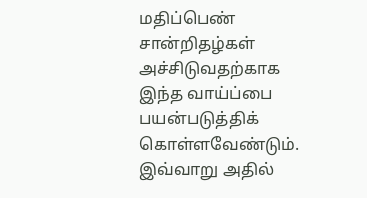மதிப்பெண் சான்றிதழ்கள் அச்சிடுவதற்காக இந்த வாய்ப்பை பயன்படுத்திக் கொள்ளவேண்டும். இவ்வாறு அதில்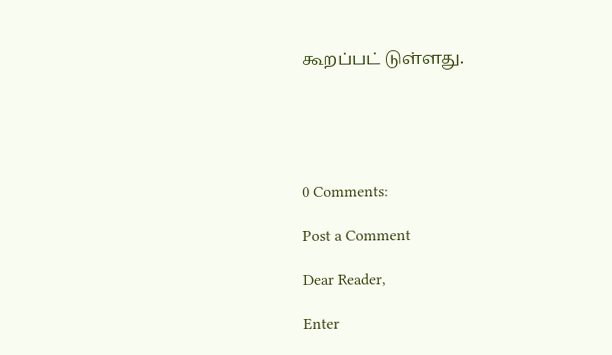கூறப்பட் டுள்ளது.





0 Comments:

Post a Comment

Dear Reader,

Enter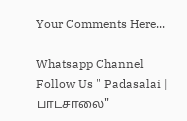Your Comments Here...

Whatsapp Channel Follow Us " Padasalai | பாடசாலை"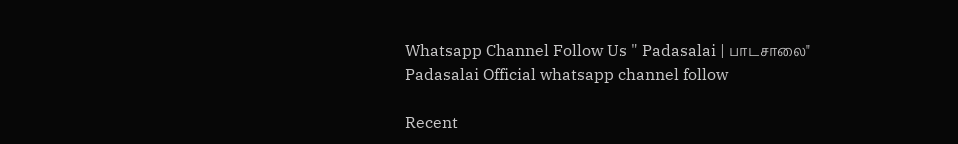Whatsapp Channel Follow Us " Padasalai | பாடசாலை"
Padasalai Official whatsapp channel follow

Recent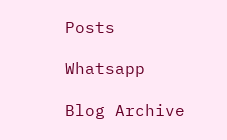Posts

Whatsapp

Blog Archive